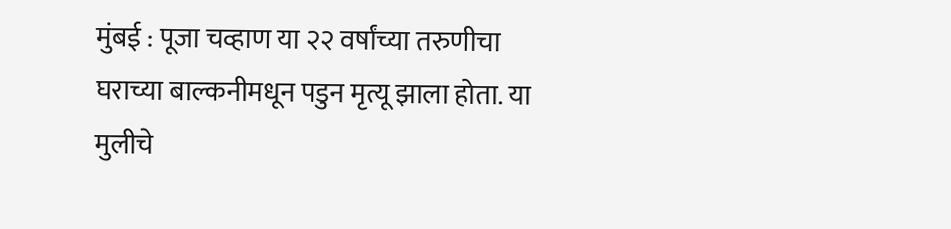मुंबई : पूजा चव्हाण या २२ वर्षांच्या तरुणीचा घराच्या बाल्कनीमधून पडुन मृत्यू झाला होता. या मुलीचे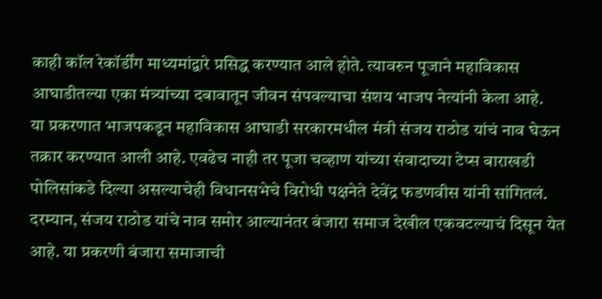काही कॉल रेकॉर्डींग माध्यमांद्वारे प्रसिद्ध करण्यात आले होते. त्यावरुन पूजाने महाविकास आघाडीतल्या एका मंत्र्यांच्या दबावातून जीवन संपवल्याचा संशय भाजप नेत्यांनी केला आहे.
या प्रकरणात भाजपकडून महाविकास आघाडी सरकारमधील मंत्री संजय राठोड यांचं नाव घेऊन तक्रार करण्यात आली आहे. एवढेच नाही तर पूजा चव्हाण यांच्या संवादाच्या टेप्स बाराखडी पोलिसांकडे दिल्या असल्याचेही विधानसभेचे विरोधी पक्षनेते देवेंद्र फडणवीस यांनी सांगितलं. दरम्यान, संजय राठोड यांचे नाव समोर आल्यानंतर बंजारा समाज देखील एकवटल्याचं दिसून येत आहे. या प्रकरणी बंजारा समाजाची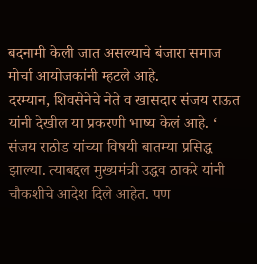बदनामी केली जात असल्याचे बंजारा समाज मोर्चा आयोजकांनी म्हटले आहे.
दरम्यान, शिवसेनेचे नेते व खासदार संजय राऊत यांनी देखील या प्रकरणी भाष्य केलं आहे. ‘ संजय राठोड यांच्या विषयी बातम्या प्रसिद्ध झाल्या. त्याबद्दल मुख्यमंत्री उद्धव ठाकरे यांनी चौकशीचे आदेश दिले आहेत. पण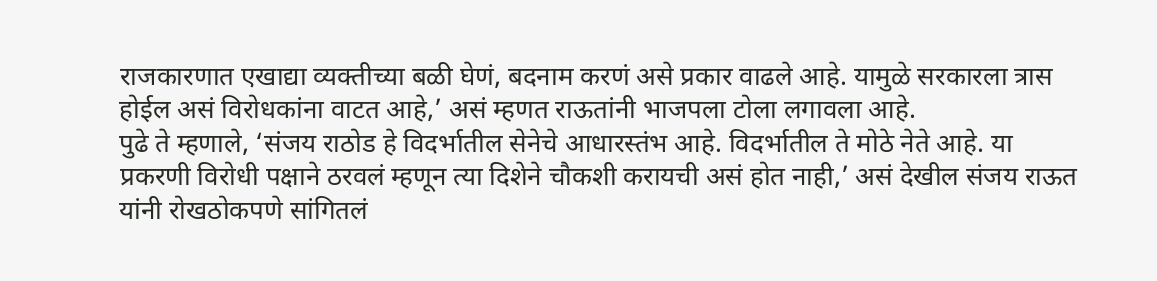राजकारणात एखाद्या व्यक्तीच्या बळी घेणं, बदनाम करणं असे प्रकार वाढले आहे. यामुळे सरकारला त्रास होईल असं विरोधकांना वाटत आहे,’ असं म्हणत राऊतांनी भाजपला टोला लगावला आहे.
पुढे ते म्हणाले, ‘संजय राठोड हे विदर्भातील सेनेचे आधारस्तंभ आहे. विदर्भातील ते मोठे नेते आहे. या प्रकरणी विरोधी पक्षाने ठरवलं म्हणून त्या दिशेने चौकशी करायची असं होत नाही,’ असं देखील संजय राऊत यांनी रोखठोकपणे सांगितलं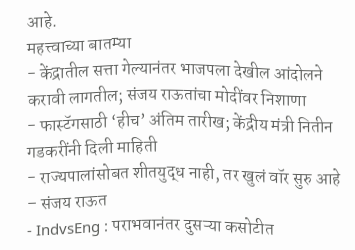आहे.
महत्त्वाच्या बातम्या
- केंद्रातील सत्ता गेल्यानंतर भाजपला देखील आंदोलने करावी लागतील; संजय राऊतांचा मोदींवर निशाणा
- फास्टॅगसाठी ‘हीच’ अंतिम तारीख; केंद्रीय मंत्री नितीन गडकरींनी दिली माहिती
- राज्यपालांसोबत शीतयुद्ध नाही, तर खुलं वॉर सुरु आहे – संजय राऊत
- IndvsEng : पराभवानंतर दुसऱ्या कसोटीत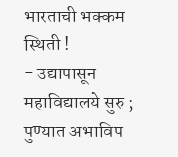भारताची भक्कम स्थिती !
- उद्यापासून महाविद्यालये सुरु ; पुण्यात अभाविप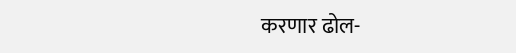करणार ढोल-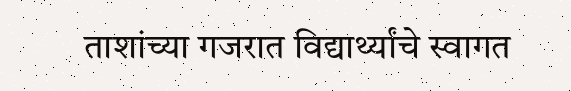ताशांच्या गजरात विद्यार्थ्यांचे स्वागत